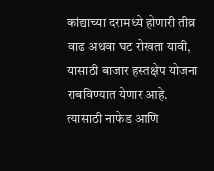कांद्याच्या दरामध्ये होणारी तीव्र वाढ अथवा घट रोखता यावी, यासाठी बाजार हस्तक्षेप योजना राबविण्यात येणार आहे. त्यासाठी नाफेड आणि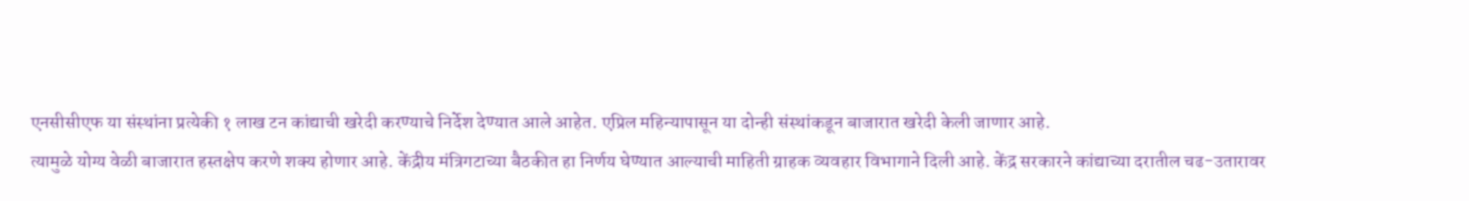एनसीसीएफ या संस्थांना प्रत्येकी १ लाख टन कांद्याची खरेदी करण्याचे निर्देश देण्यात आले आहेत. एप्रिल महिन्यापासून या दोन्ही संस्थांकडून बाजारात खरेदी केली जाणार आहे.
त्यामुळे योग्य वेळी बाजारात हस्तक्षेप करणे शक्य होणार आहे. केंद्रीय मंत्रिगटाच्या बैठकीत हा निर्णय घेण्यात आल्याची माहिती ग्राहक व्यवहार विभागाने दिली आहे. केंद्र सरकारने कांद्याच्या दरातील चढ-उतारावर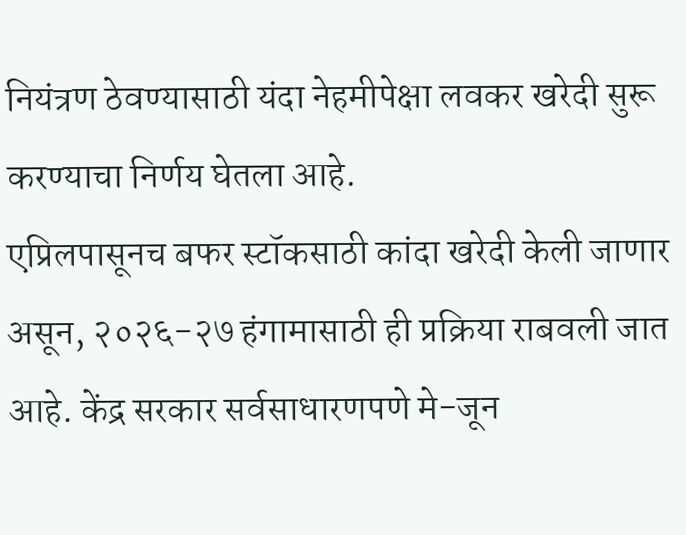नियंत्रण ठेवण्यासाठी यंदा नेहमीपेक्षा लवकर खरेदी सुरू करण्याचा निर्णय घेतला आहे.
एप्रिलपासूनच बफर स्टॉकसाठी कांदा खरेदी केली जाणार असून, २०२६-२७ हंगामासाठी ही प्रक्रिया राबवली जात आहे. केंद्र सरकार सर्वसाधारणपणे मे-जून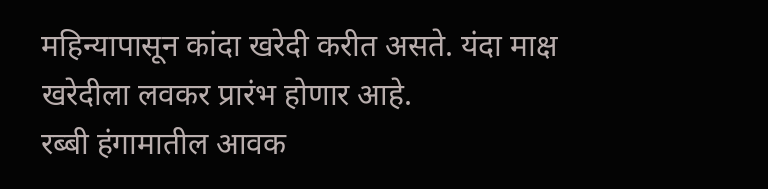महिन्यापासून कांदा खरेदी करीत असते. यंदा माक्ष खरेदीला लवकर प्रारंभ होणार आहे.
रब्बी हंगामातील आवक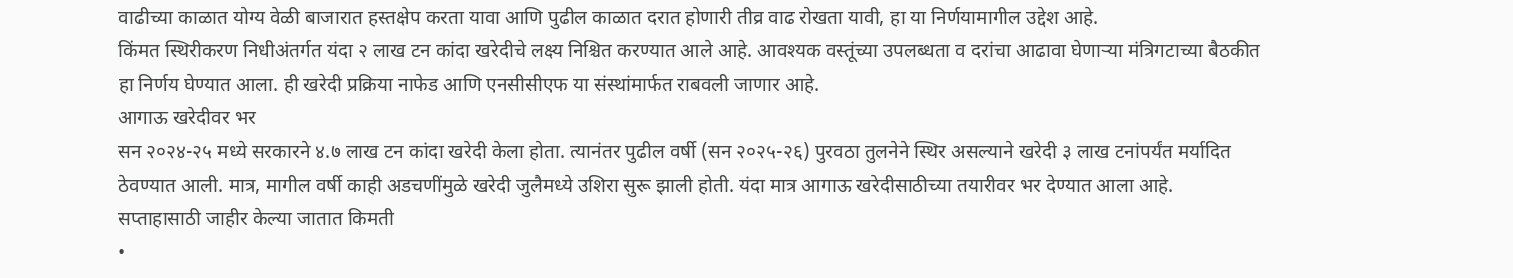वाढीच्या काळात योग्य वेळी बाजारात हस्तक्षेप करता यावा आणि पुढील काळात दरात होणारी तीव्र वाढ रोखता यावी, हा या निर्णयामागील उद्देश आहे.
किंमत स्थिरीकरण निधीअंतर्गत यंदा २ लाख टन कांदा खरेदीचे लक्ष्य निश्चित करण्यात आले आहे. आवश्यक वस्तूंच्या उपलब्धता व दरांचा आढावा घेणाऱ्या मंत्रिगटाच्या बैठकीत हा निर्णय घेण्यात आला. ही खरेदी प्रक्रिया नाफेड आणि एनसीसीएफ या संस्थांमार्फत राबवली जाणार आहे.
आगाऊ खरेदीवर भर
सन २०२४-२५ मध्ये सरकारने ४.७ लाख टन कांदा खरेदी केला होता. त्यानंतर पुढील वर्षी (सन २०२५-२६) पुरवठा तुलनेने स्थिर असल्याने खरेदी ३ लाख टनांपर्यंत मर्यादित ठेवण्यात आली. मात्र, मागील वर्षी काही अडचणींमुळे खरेदी जुलैमध्ये उशिरा सुरू झाली होती. यंदा मात्र आगाऊ खरेदीसाठीच्या तयारीवर भर देण्यात आला आहे.
सप्ताहासाठी जाहीर केल्या जातात किमती
•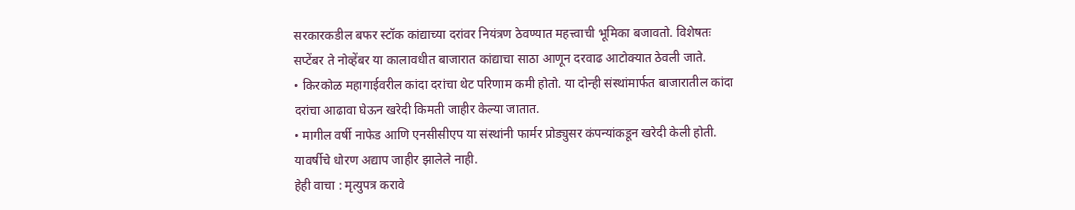सरकारकडील बफर स्टॉक कांद्याच्या दरांवर नियंत्रण ठेवण्यात महत्त्वाची भूमिका बजावतो. विशेषतः सप्टेंबर ते नोव्हेंबर या कालावधीत बाजारात कांद्याचा साठा आणून दरवाढ आटोक्यात ठेवली जाते.
• किरकोळ महागाईवरील कांदा दरांचा थेट परिणाम कमी होतो. या दोन्ही संस्थांमार्फत बाजारातील कांदा दरांचा आढावा घेऊन खरेदी किमती जाहीर केल्या जातात.
• मागील वर्षी नाफेड आणि एनसीसीएप या संस्थांनी फार्मर प्रोड्युसर कंपन्यांकडून खरेदी केली होती. यावर्षीचे धोरण अद्याप जाहीर झालेले नाही.
हेही वाचा : मृत्युपत्र करावे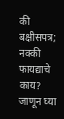की बक्षीसपत्र; नक्की फायद्याचे काय? जाणून घ्या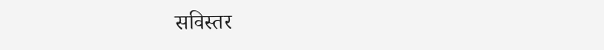सविस्तर